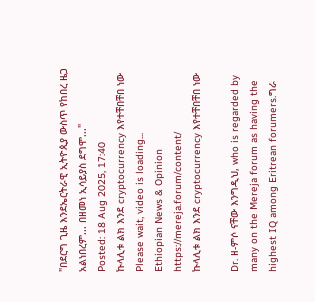"በደርግ ጊዜ እንደኤርትራዊ ኢትዮጲያ ውስጥ የከበረ ዜጋ አልነበረም... በዘመነ ኢሳይያስ ደግሞ..."
Posted: 18 Aug 2025, 17:40
ኩላሊቱ ልክ እንደ cryptocurrency እየተቸበቸበ ነው
Please wait, video is loading...
Ethiopian News & Opinion
https://mereja.forum/content/
ኩላሊቱ ልክ እንደ cryptocurrency እየተቸበቸበ ነው

Dr. ዘ-ምሶ ናቸው እንግዲህ, who is regarded by many on the Mereja forum as having the highest IQ among Eritrean forumers.ግራ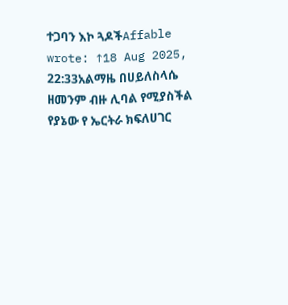ተጋባን እኮ ጓዶችAffable wrote: ↑18 Aug 2025, 22:33አልማዜ በሀይለስላሴ ዘመንም ብዙ ሊባል የሚያስችል የያኔው የ ኤርትራ ክፍለሀገር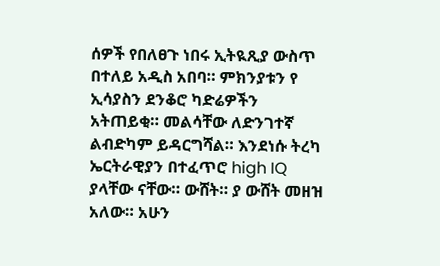ሰዎች የበለፀጉ ነበሩ ኢትዪጺያ ውስጥ በተለይ አዲስ አበባ። ምክንያቱን የ ኢሳያስን ደንቆሮ ካድሬዎችን አትጠይቂ። መልሳቸው ለድንገተኛ ልብድካም ይዳርግሻል። እንደነሱ ትረካ ኤርትራዊያን በተፈጥሮ high IQ ያላቸው ናቸው። ውሸት። ያ ውሸት መዘዝ አለው። አሁን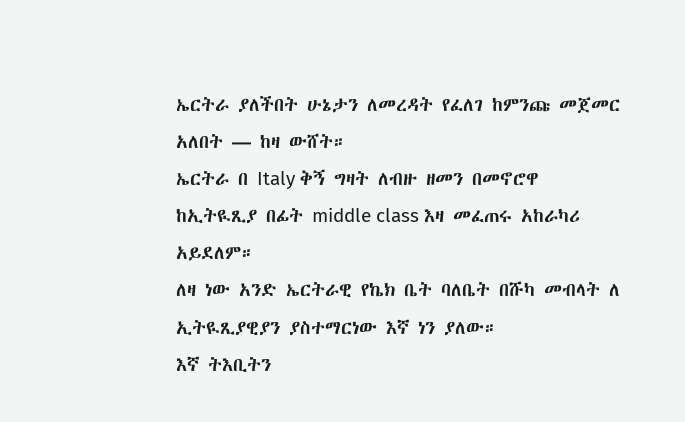ኤርትራ ያለችበት ሁኔታን ለመረዳት የፈለገ ከምንጩ መጀመር አለበት — ከዛ ውሸት።
ኤርትራ በ Italy ቅኝ ግዛት ለብዙ ዘመን በመኖሮዋ ከኢትዪጺያ በፊት middle class እዛ መፈጠሩ አከራካሪ አይደለም።
ለዛ ነው አንድ ኤርትራዊ የኬክ ቤት ባለቤት በሹካ መብላት ለ ኢትዪጺያዊያን ያስተማርነው እኛ ነን ያለው።
እኛ ትእቢትን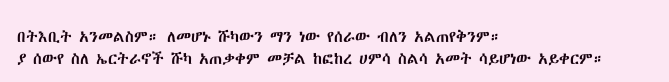በትእቢት አንመልስም። ለመሆኑ ሹካውን ማን ነው የሰራው ብለን አልጠየቅንም።
ያ ሰውየ ስለ ኤርትራኖች ሹካ አጠቃቀም መቻል ከፎከረ ሀምሳ ስልሳ አመት ሳይሆነው አይቀርም።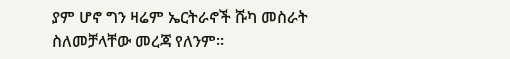ያም ሆኖ ግን ዛሬም ኤርትራኖች ሹካ መስራት ስለመቻላቸው መረጃ የለንም።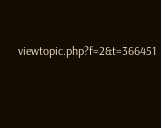viewtopic.php?f=2&t=366451